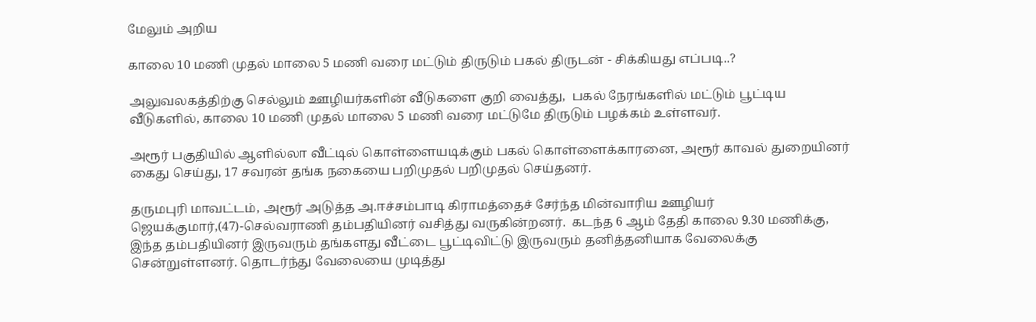மேலும் அறிய

காலை 10 மணி முதல் மாலை 5 மணி வரை மட்டும் திருடும் பகல் திருடன் - சிக்கியது எப்படி..?

அலுவலகத்திற்கு செல்லும் ஊழியர்களின் வீடுகளை குறி வைத்து,  பகல் நேரங்களில் மட்டும் பூட்டிய வீடுகளில், காலை 10 மணி முதல் மாலை 5 மணி வரை மட்டுமே திருடும் பழக்கம் உள்ளவர்.

அரூர் பகுதியில் ஆளில்லா வீட்டில் கொள்ளையடிக்கும் பகல் கொள்ளைக்காரனை, அரூர் காவல் துறையினர் கைது செய்து, 17 சவரன் தங்க நகையை பறிமுதல் பறிமுதல் செய்தனர்.

தருமபுரி மாவட்டம், அரூர் அடுத்த அ.ஈச்சம்பாடி கிராமத்தைச் சேர்ந்த மின்வாரிய ஊழியர் ஜெயக்குமார்,(47)-செல்வராணி தம்பதியினர் வசித்து வருகின்றனர்.  கடந்த 6 ஆம் தேதி காலை 9.30 மணிக்கு, இந்த தம்பதியினர் இருவரும் தங்களது வீட்டை பூட்டிவிட்டு இருவரும் தனித்தனியாக வேலைக்கு சென்றுள்ளனர். தொடர்ந்து வேலையை முடித்து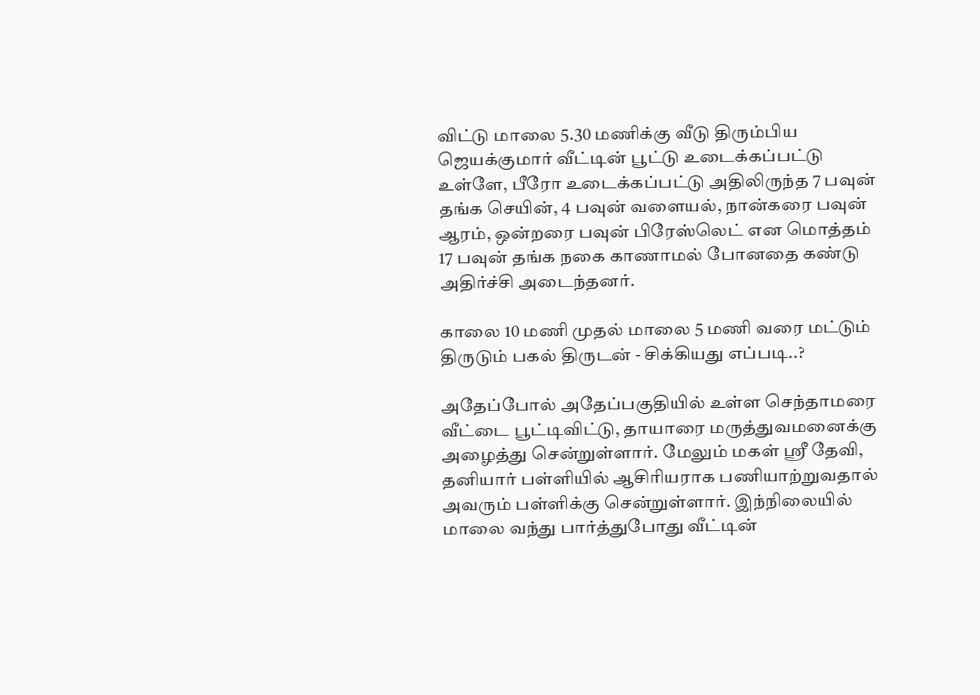விட்டு மாலை 5.30 மணிக்கு வீடு திரும்பிய ஜெயக்குமார் வீட்டின் பூட்டு உடைக்கப்பட்டு உள்ளே, பீரோ உடைக்கப்பட்டு அதிலிருந்த 7 பவுன் தங்க செயின், 4 பவுன் வளையல், நான்கரை பவுன் ஆரம், ஒன்றரை பவுன் பிரேஸ்லெட் என மொத்தம் 17 பவுன் தங்க நகை காணாமல் போனதை கண்டு அதிர்ச்சி அடைந்தனர்.

காலை 10 மணி முதல் மாலை 5 மணி வரை மட்டும் திருடும் பகல் திருடன் - சிக்கியது எப்படி..?

அதேப்போல் அதேப்பகுதியில் உள்ள செந்தாமரை வீட்டை பூட்டிவிட்டு, தாயாரை மருத்துவமனைக்கு அழைத்து சென்றுள்ளார். மேலும் மகள் ஶ்ரீ தேவி, தனியார் பள்ளியில் ஆசிரியராக பணியாற்றுவதால் அவரும் பள்ளிக்கு சென்றுள்ளார். இந்நிலையில் மாலை வந்து பார்த்துபோது வீட்டின்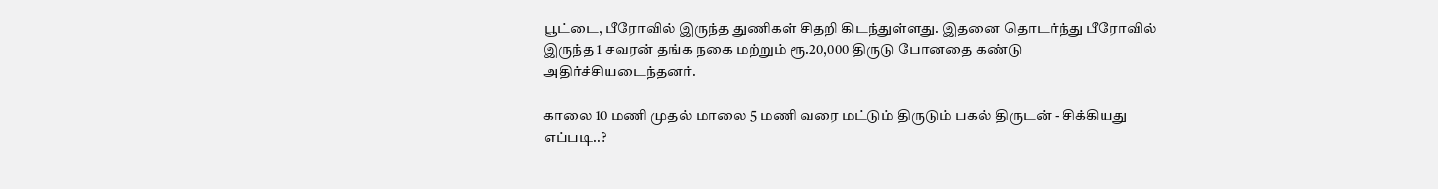பூட்டை, பீரோவில் இருந்த துணிகள் சிதறி கிடந்துள்ளது‌. இதனை தொடர்ந்து பீரோவில் இருந்த 1 சவரன் தங்க நகை மற்றும் ரூ.20,000 திருடு போனதை கண்டு அதிர்ச்சியடைந்தனர்.

காலை 10 மணி முதல் மாலை 5 மணி வரை மட்டும் திருடும் பகல் திருடன் - சிக்கியது எப்படி..?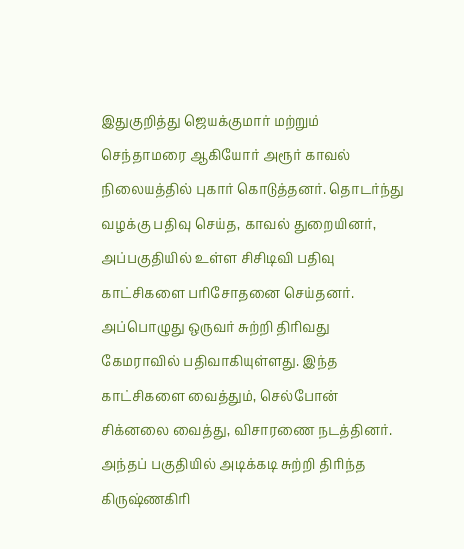இதுகுறித்து ஜெயக்குமார் மற்றும் செந்தாமரை ஆகியோர் அரூர் காவல் நிலையத்தில் புகார் கொடுத்தனர். தொடர்ந்து வழக்கு பதிவு செய்த, காவல் துறையினர், அப்பகுதியில் உள்ள சிசிடிவி பதிவு காட்சிகளை பரிசோதனை செய்தனர். அப்பொழுது ஒருவர் சுற்றி திரிவது கேமராவில் பதிவாகியுள்ளது. இந்த காட்சிகளை வைத்தும், செல்போன் சிக்னலை வைத்து, விசாரணை நடத்தினர். அந்தப் பகுதியில் அடிக்கடி சுற்றி திரிந்த கிருஷ்ணகிரி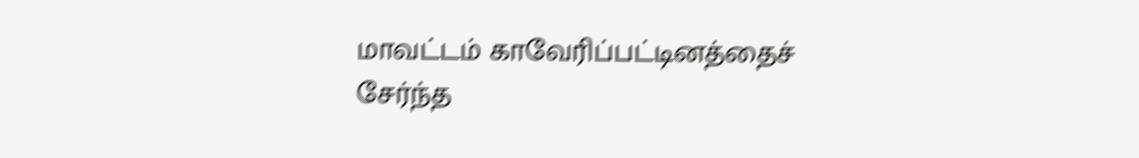மாவட்டம் காவேரிப்பட்டினத்தைச் சேர்ந்த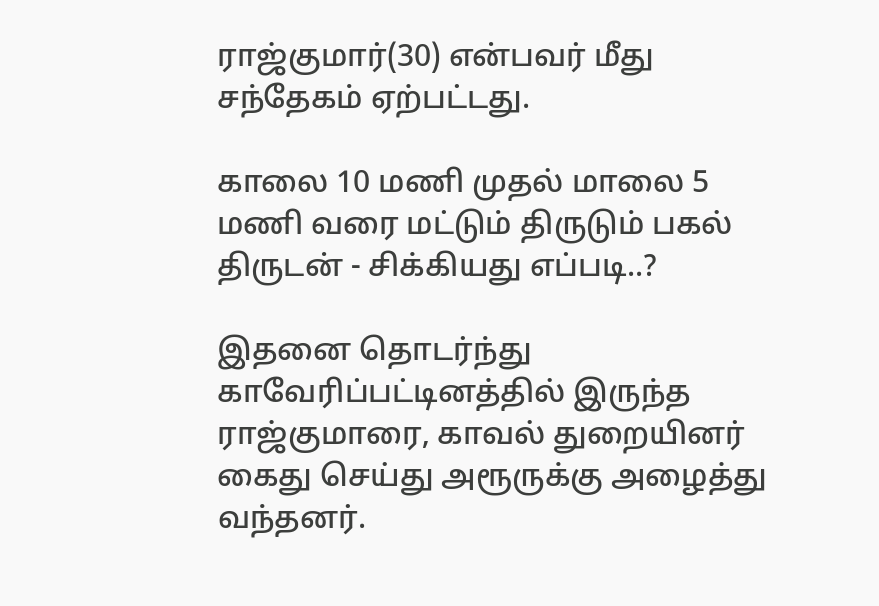ராஜ்குமார்(30) என்பவர் மீது சந்தேகம் ஏற்பட்டது.

காலை 10 மணி முதல் மாலை 5 மணி வரை மட்டும் திருடும் பகல் திருடன் - சிக்கியது எப்படி..?

இதனை தொடர்ந்து காவேரிப்பட்டினத்தில் இருந்த ராஜ்குமாரை, காவல் துறையினர் கைது செய்து அரூருக்கு அழைத்து வந்தனர்.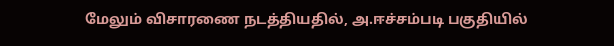மேலும் விசாரணை நடத்தியதில், அ.ஈச்சம்படி பகுதியில்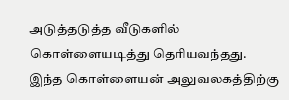அடுத்தடுத்த வீடுகளில் கொள்ளையடித்து தெரியவந்தது.  இந்த கொள்ளையன் அலுவலகத்திற்கு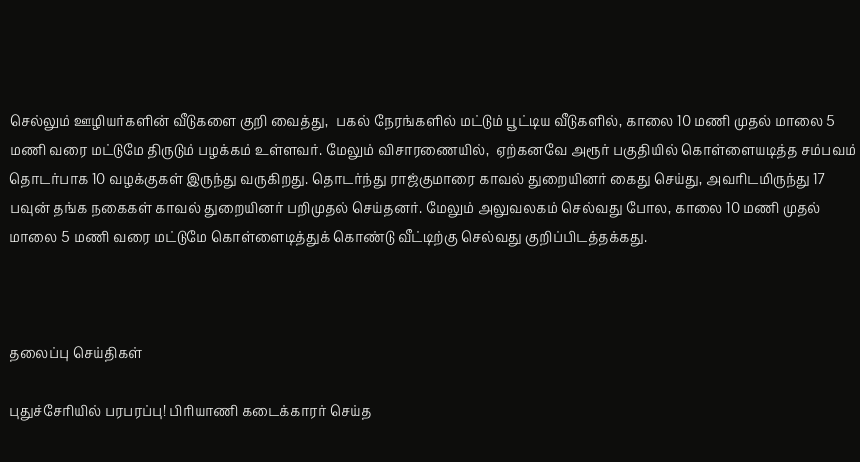செல்லும் ஊழியர்களின் வீடுகளை குறி வைத்து,  பகல் நேரங்களில் மட்டும் பூட்டிய வீடுகளில், காலை 10 மணி முதல் மாலை 5 மணி வரை மட்டுமே திருடும் பழக்கம் உள்ளவர். மேலும் விசாரணையில்,  ஏற்கனவே அரூர் பகுதியில் கொள்ளையடித்த சம்பவம் தொடர்பாக 10 வழக்குகள் இருந்து வருகிறது. தொடர்ந்து ராஜ்குமாரை காவல் துறையினர் கைது செய்து, அவரிடமிருந்து 17 பவுன் தங்க நகைகள் காவல் துறையினர் பறிமுதல் செய்தனர். மேலும் அலுவலகம் செல்வது போல, காலை 10 மணி முதல் மாலை 5 மணி வரை மட்டுமே கொள்ளைடித்துக் கொண்டு வீட்டிற்கு செல்வது குறிப்பிடத்தக்கது.



தலைப்பு செய்திகள்

புதுச்சேரியில் பரபரப்பு! பிரியாணி கடைக்காரர் செய்த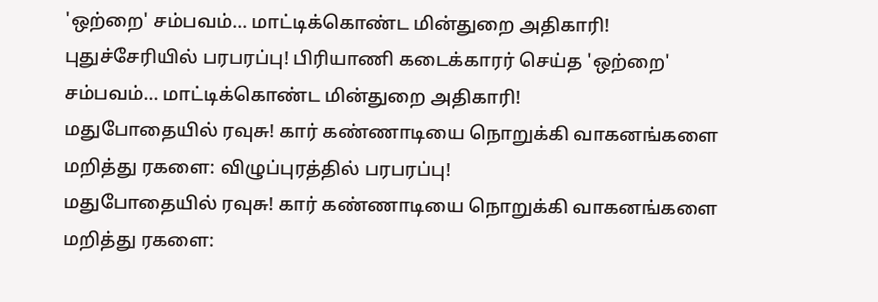'ஒற்றை' சம்பவம்... மாட்டிக்கொண்ட மின்துறை அதிகாரி!
புதுச்சேரியில் பரபரப்பு! பிரியாணி கடைக்காரர் செய்த 'ஒற்றை' சம்பவம்... மாட்டிக்கொண்ட மின்துறை அதிகாரி!
மதுபோதையில் ரவுசு! கார் கண்ணாடியை நொறுக்கி வாகனங்களை மறித்து ரகளை: விழுப்புரத்தில் பரபரப்பு!
மதுபோதையில் ரவுசு! கார் கண்ணாடியை நொறுக்கி வாகனங்களை மறித்து ரகளை: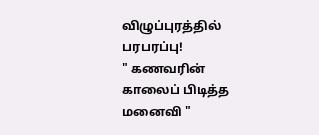விழுப்புரத்தில் பரபரப்பு!
" கணவரின் காலைப் பிடித்த மனைவி "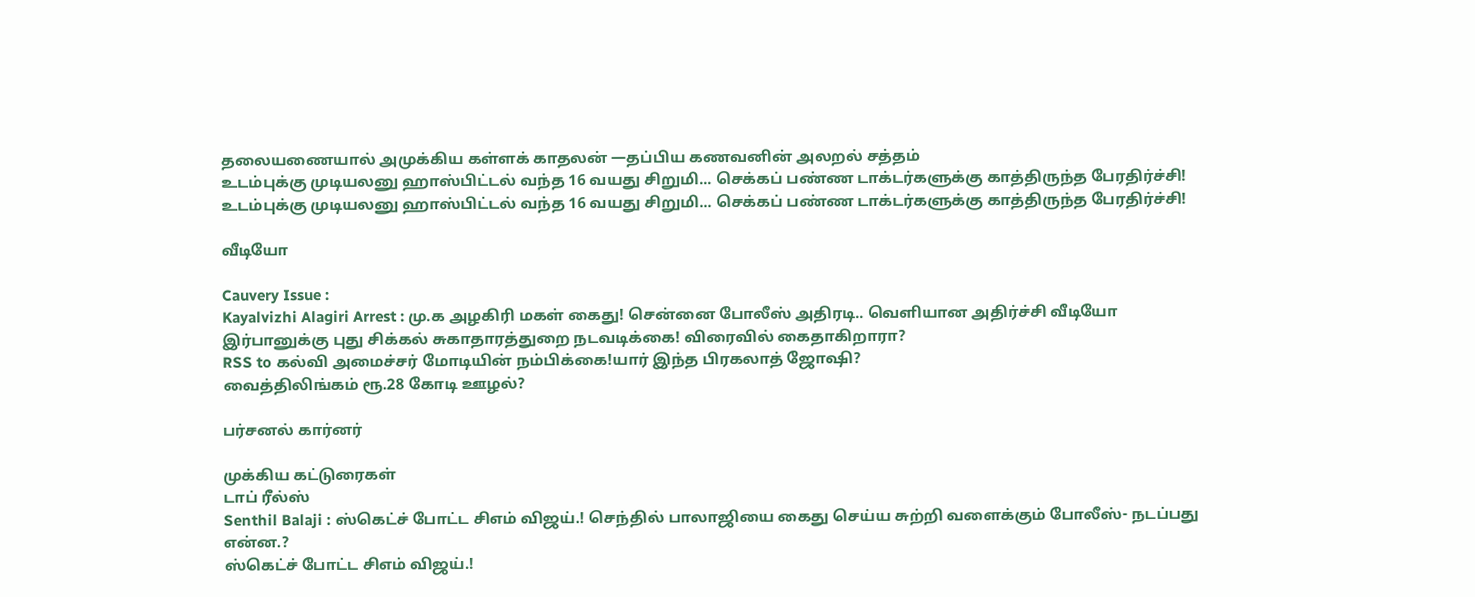தலையணையால் அமுக்கிய கள்ளக் காதலன் —தப்பிய கணவனின் அலறல் சத்தம்
உடம்புக்கு முடியலனு ஹாஸ்பிட்டல் வந்த 16 வயது சிறுமி... செக்கப் பண்ண டாக்டர்களுக்கு காத்திருந்த பேரதிர்ச்சி!
உடம்புக்கு முடியலனு ஹாஸ்பிட்டல் வந்த 16 வயது சிறுமி... செக்கப் பண்ண டாக்டர்களுக்கு காத்திருந்த பேரதிர்ச்சி!

வீடியோ

Cauvery Issue :
Kayalvizhi Alagiri Arrest : மு.க அழகிரி மகள் கைது! சென்னை போலீஸ் அதிரடி.. வெளியான அதிர்ச்சி வீடியோ
இர்பானுக்கு புது சிக்கல் சுகாதாரத்துறை நடவடிக்கை! விரைவில் கைதாகிறாரா?
RSS to கல்வி அமைச்சர் மோடியின் நம்பிக்கை!யார் இந்த பிரகலாத் ஜோஷி?
வைத்திலிங்கம் ரூ.28 கோடி ஊழல்?

பர்சனல் கார்னர்

முக்கிய கட்டுரைகள்
டாப் ரீல்ஸ்
Senthil Balaji : ஸ்கெட்ச் போட்ட சிஎம் விஜய்.! செந்தில் பாலாஜியை கைது செய்ய சுற்றி வளைக்கும் போலீஸ்- நடப்பது என்ன.?
ஸ்கெட்ச் போட்ட சிஎம் விஜய்.!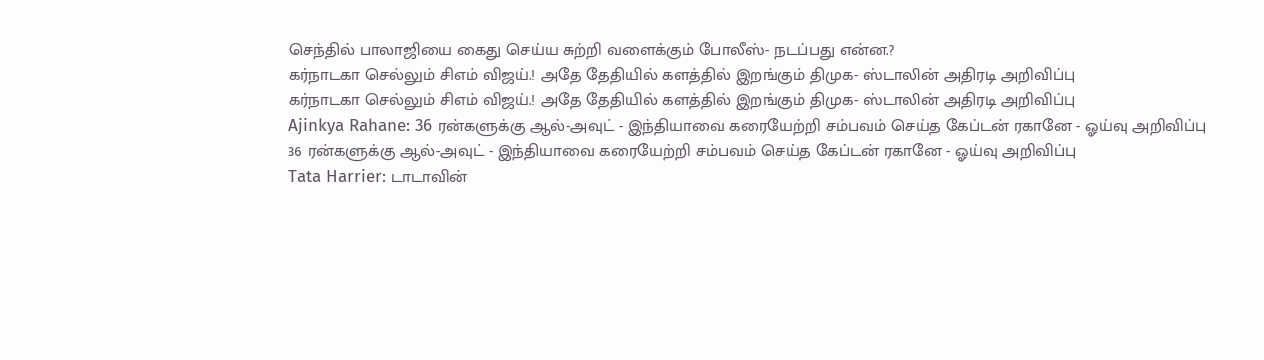செந்தில் பாலாஜியை கைது செய்ய சுற்றி வளைக்கும் போலீஸ்- நடப்பது என்ன.?
கர்நாடகா செல்லும் சிஎம் விஜய்.! அதே தேதியில் களத்தில் இறங்கும் திமுக- ஸ்டாலின் அதிரடி அறிவிப்பு
கர்நாடகா செல்லும் சிஎம் விஜய்.! அதே தேதியில் களத்தில் இறங்கும் திமுக- ஸ்டாலின் அதிரடி அறிவிப்பு
Ajinkya Rahane: 36 ரன்களுக்கு ஆல்-அவுட் - இந்தியாவை கரையேற்றி சம்பவம் செய்த கேப்டன் ரகானே - ஓய்வு அறிவிப்பு
36 ரன்களுக்கு ஆல்-அவுட் - இந்தியாவை கரையேற்றி சம்பவம் செய்த கேப்டன் ரகானே - ஓய்வு அறிவிப்பு
Tata Harrier: டாடாவின்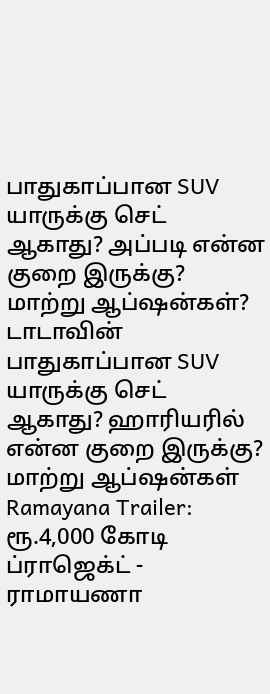பாதுகாப்பான SUV யாருக்கு செட் ஆகாது? அப்படி என்ன குறை இருக்கு? மாற்று ஆப்ஷன்கள்?
டாடாவின் பாதுகாப்பான SUV யாருக்கு செட் ஆகாது? ஹாரியரில் என்ன குறை இருக்கு? மாற்று ஆப்ஷன்கள்
Ramayana Trailer: ரூ.4,000 கோடி ப்ராஜெக்ட் - ராமாயணா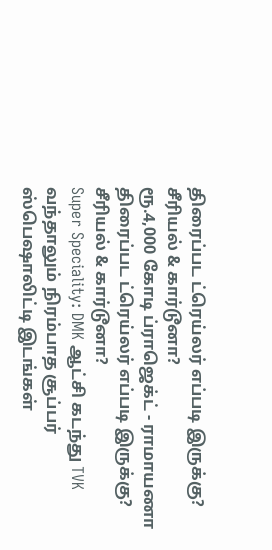திரைப்பட ட்ரெய்லர் எப்படி இருக்கு? சீரியல் & கார்டூனா?
ரூ.4,000 கோடி ப்ராஜெக்ட் - ராமாயணா திரைப்பட ட்ரெய்லர் எப்படி இருக்கு? சீரியல் & கார்டூனா?
Super Speciality: DMK ஆட்சி கடந்து TVK வந்தாலும் நிரம்பாத சூப்பர் ஸ்பெஷாலிட்டி இடங்கள்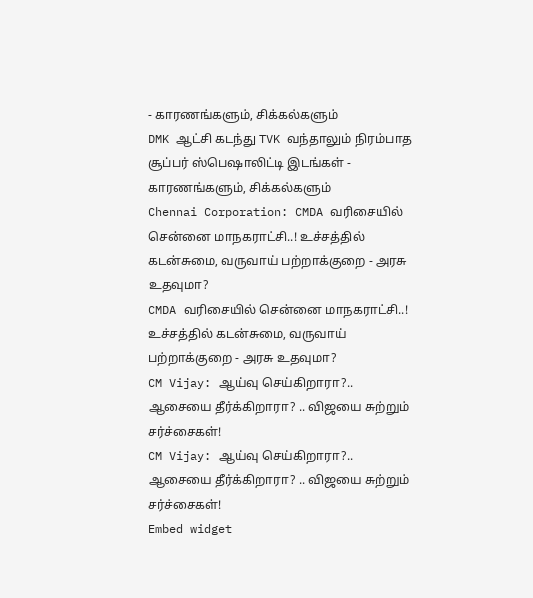- காரணங்களும், சிக்கல்களும்
DMK ஆட்சி கடந்து TVK வந்தாலும் நிரம்பாத சூப்பர் ஸ்பெஷாலிட்டி இடங்கள் - காரணங்களும், சிக்கல்களும்
Chennai Corporation: CMDA வரிசையில் சென்னை மாநகராட்சி..! உச்சத்தில் கடன்சுமை, வருவாய் பற்றாக்குறை - அரசு உதவுமா?
CMDA வரிசையில் சென்னை மாநகராட்சி..! உச்சத்தில் கடன்சுமை, வருவாய் பற்றாக்குறை - அரசு உதவுமா?
CM Vijay: ஆய்வு செய்கிறாரா?.. ஆசையை தீர்க்கிறாரா? .. விஜயை சுற்றும் சர்ச்சைகள்!
CM Vijay: ஆய்வு செய்கிறாரா?.. ஆசையை தீர்க்கிறாரா? .. விஜயை சுற்றும் சர்ச்சைகள்!
Embed widget